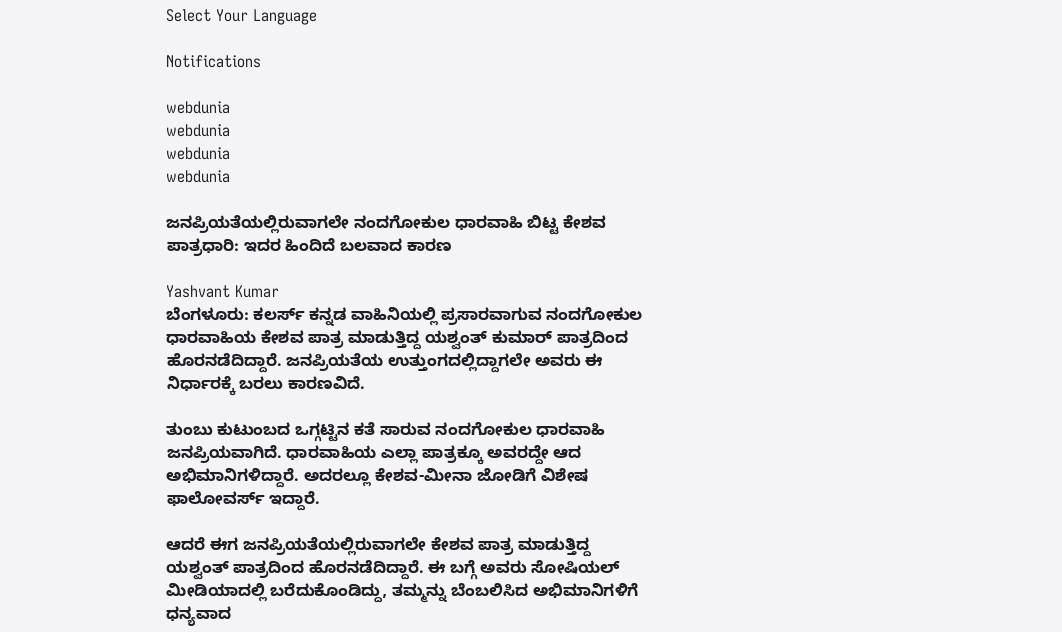Select Your Language

Notifications

webdunia
webdunia
webdunia
webdunia

ಜನಪ್ರಿಯತೆಯಲ್ಲಿರುವಾಗಲೇ ನಂದಗೋಕುಲ ಧಾರವಾಹಿ ಬಿಟ್ಟ ಕೇಶವ ಪಾತ್ರಧಾರಿ: ಇದರ ಹಿಂದಿದೆ ಬಲವಾದ ಕಾರಣ

Yashvant Kumar
ಬೆಂಗಳೂರು: ಕಲರ್ಸ್ ಕನ್ನಡ ವಾಹಿನಿಯಲ್ಲಿ ಪ್ರಸಾರವಾಗುವ ನಂದಗೋಕುಲ ಧಾರವಾಹಿಯ ಕೇಶವ ಪಾತ್ರ ಮಾಡುತ್ತಿದ್ದ ಯಶ್ವಂತ್ ಕುಮಾರ್ ಪಾತ್ರದಿಂದ ಹೊರನಡೆದಿದ್ದಾರೆ. ಜನಪ್ರಿಯತೆಯ ಉತ್ತುಂಗದಲ್ಲಿದ್ದಾಗಲೇ ಅವರು ಈ ನಿರ್ಧಾರಕ್ಕೆ ಬರಲು ಕಾರಣವಿದೆ.

ತುಂಬು ಕುಟುಂಬದ ಒಗ್ಗಟ್ಟಿನ ಕತೆ ಸಾರುವ ನಂದಗೋಕುಲ ಧಾರವಾಹಿ ಜನಪ್ರಿಯವಾಗಿದೆ. ಧಾರವಾಹಿಯ ಎಲ್ಲಾ ಪಾತ್ರಕ್ಕೂ ಅವರದ್ದೇ ಆದ ಅಭಿಮಾನಿಗಳಿದ್ದಾರೆ. ಅದರಲ್ಲೂ ಕೇಶವ-ಮೀನಾ ಜೋಡಿಗೆ ವಿಶೇಷ ಫಾಲೋವರ್ಸ್ ಇದ್ದಾರೆ.

ಆದರೆ ಈಗ ಜನಪ್ರಿಯತೆಯಲ್ಲಿರುವಾಗಲೇ ಕೇಶವ ಪಾತ್ರ ಮಾಡುತ್ತಿದ್ದ ಯಶ್ವಂತ್ ಪಾತ್ರದಿಂದ ಹೊರನಡೆದಿದ್ದಾರೆ. ಈ ಬಗ್ಗೆ ಅವರು ಸೋಷಿಯಲ್ ಮೀಡಿಯಾದಲ್ಲಿ ಬರೆದುಕೊಂಡಿದ್ದು, ತಮ್ಮನ್ನು ಬೆಂಬಲಿಸಿದ ಅಭಿಮಾನಿಗಳಿಗೆ ಧನ್ಯವಾದ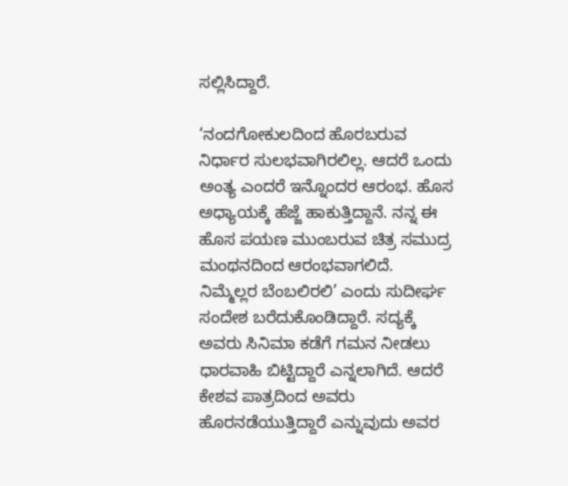ಸಲ್ಲಿಸಿದ್ದಾರೆ.

‘ನಂದಗೋಕುಲದಿಂದ ಹೊರಬರುವ ನಿರ್ಧಾರ ಸುಲಭವಾಗಿರಲಿಲ್ಲ. ಆದರೆ ಒಂದು ಅಂತ್ಯ ಎಂದರೆ ಇನ್ನೊಂದರ ಆರಂಭ. ಹೊಸ ಅಧ್ಯಾಯಕ್ಕೆ ಹೆಜ್ಜೆ ಹಾಕುತ್ತಿದ್ದಾನೆ. ನನ್ನ ಈ ಹೊಸ ಪಯಣ ಮುಂಬರುವ ಚಿತ್ರ ಸಮುದ್ರ ಮಂಥನದಿಂದ ಆರಂಭವಾಗಲಿದೆ. ನಿಮ್ಮೆಲ್ಲರ ಬೆಂಬಲಿರಲಿ’ ಎಂದು ಸುದೀರ್ಘ ಸಂದೇಶ ಬರೆದುಕೊಂಡಿದ್ದಾರೆ. ಸದ್ಯಕ್ಕೆ ಅವರು ಸಿನಿಮಾ ಕಡೆಗೆ ಗಮನ ನೀಡಲು ಧಾರವಾಹಿ ಬಿಟ್ಟಿದ್ದಾರೆ ಎನ್ನಲಾಗಿದೆ. ಆದರೆ ಕೇಶವ ಪಾತ್ರದಿಂದ ಅವರು ಹೊರನಡೆಯುತ್ತಿದ್ದಾರೆ ಎನ್ನುವುದು ಅವರ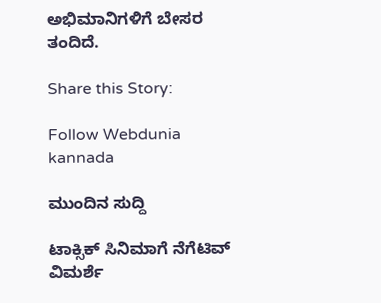ಅಭಿಮಾನಿಗಳಿಗೆ ಬೇಸರ ತಂದಿದೆ.

Share this Story:

Follow Webdunia kannada

ಮುಂದಿನ ಸುದ್ದಿ

ಟಾಕ್ಸಿಕ್ ಸಿನಿಮಾಗೆ ನೆಗೆಟಿವ್ ವಿಮರ್ಶೆ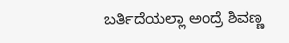ಬರ್ತಿದೆಯಲ್ಲಾ ಅಂದ್ರೆ ಶಿವಣ್ಣ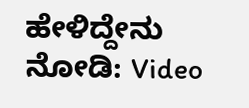ಹೇಳಿದ್ದೇನು ನೋಡಿ: Video